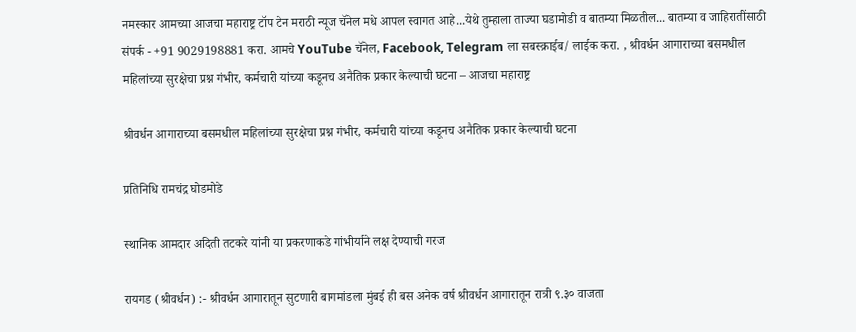नमस्कार आमच्या आजचा महाराष्ट्र टॉप टेन मराठी न्यूज चॅनेल मधे आपल स्वागत आहे...येथे तुम्हाला ताज्या घडामोडी व बातम्या मिळतील... बातम्या व जाहिरातींसाठी संपर्क - +91 9029198881 करा. आमचे YouTube चॅनेल, Facebook, Telegram ला सबस्क्राईब/ लाईक करा. , श्रीवर्धन आगाराच्या बसमधील महिलांच्या सुरक्षेचा प्रश्न गंभीर, कर्मचारी यांच्या कडूनच अनैतिक प्रकार केल्याची घटना – आजचा महाराष्ट्र

श्रीवर्धन आगाराच्या बसमधील महिलांच्या सुरक्षेचा प्रश्न गंभीर, कर्मचारी यांच्या कडूनच अनैतिक प्रकार केल्याची घटना

प्रतिनिधि रामचंद्र घोडमोडे

स्थानिक आमदार अदिती तटकरे यांनी या प्रकरणाकडे गांभीर्याने लक्ष देण्याची गरज

रायगड (श्रीवर्धन) :- श्रीवर्धन आगारातून सुटणारी बागमांडला मुंबई ही बस अनेक वर्ष श्रीवर्धन आगारातून रात्री ९.३० वाजता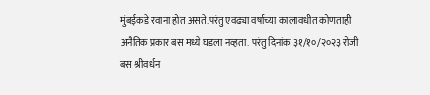मुंबईकडे रवाना होत असते.परंतु एवढ्या वर्षाच्या कालावधीत कोणताही अनैतिक प्रकार बस मध्ये घडला नव्हता. परंतु दिनांक ३१/१०/२०२३ रोजी बस श्रीवर्धन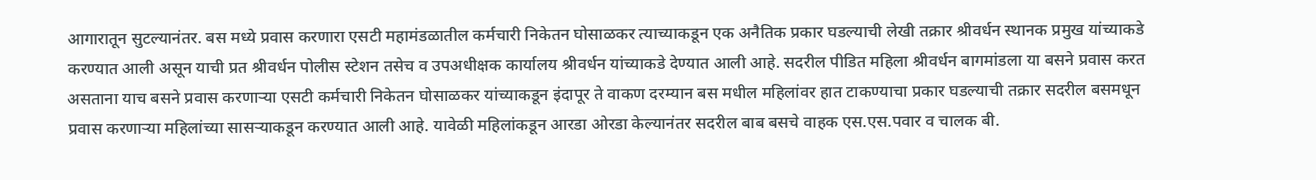आगारातून सुटल्यानंतर. बस मध्ये प्रवास करणारा एसटी महामंडळातील कर्मचारी निकेतन घोसाळकर त्याच्याकडून एक अनैतिक प्रकार घडल्याची लेखी तक्रार श्रीवर्धन स्थानक प्रमुख यांच्याकडे करण्यात आली असून याची प्रत श्रीवर्धन पोलीस स्टेशन तसेच व उपअधीक्षक कार्यालय श्रीवर्धन यांच्याकडे देण्यात आली आहे. सदरील पीडित महिला श्रीवर्धन बागमांडला या बसने प्रवास करत असताना याच बसने प्रवास करणाऱ्या एसटी कर्मचारी निकेतन घोसाळकर यांच्याकडून इंदापूर ते वाकण दरम्यान बस मधील महिलांवर हात टाकण्याचा प्रकार घडल्याची तक्रार सदरील बसमधून प्रवास करणाऱ्या महिलांच्या सासऱ्याकडून करण्यात आली आहे. यावेळी महिलांकडून आरडा ओरडा केल्यानंतर सदरील बाब बसचे वाहक एस.एस.पवार व चालक बी.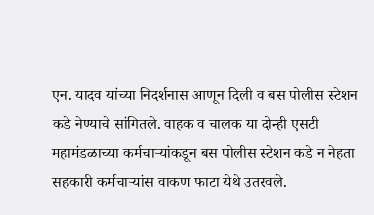एन. यादव यांच्या निदर्शनास आणून दिली व बस पोलीस स्टेशन कडे नेण्याचे सांगितले. वाहक व चालक या दोन्ही एसटी महामंडळाच्या कर्मचाऱ्यांकडून बस पोलीस स्टेशन कडे न नेहता सहकारी कर्मचाऱ्यांस वाकण फाटा येथे उतरवले.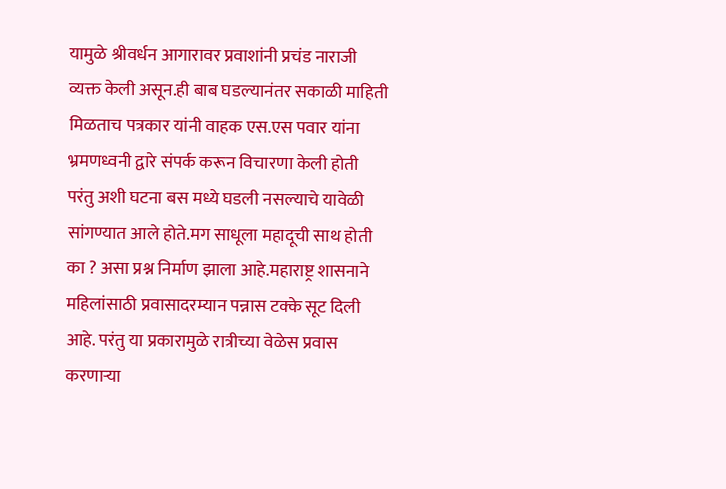यामुळे श्रीवर्धन आगारावर प्रवाशांनी प्रचंड नाराजी व्यक्त केली असून.ही बाब घडल्यानंतर सकाळी माहिती मिळताच पत्रकार यांनी वाहक एस.एस पवार यांना भ्रमणध्वनी द्वारे संपर्क करून विचारणा केली होती परंतु अशी घटना बस मध्ये घडली नसल्याचे यावेळी सांगण्यात आले होते.मग साधूला महादूची साथ होती का ? असा प्रश्न निर्माण झाला आहे.महाराष्ट्र शासनाने महिलांसाठी प्रवासादरम्यान पन्नास टक्के सूट दिली आहे. परंतु या प्रकारामुळे रात्रीच्या वेळेस प्रवास करणाऱ्या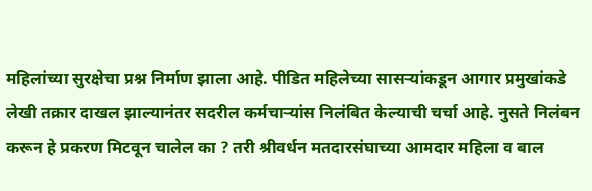महिलांच्या सुरक्षेचा प्रश्न निर्माण झाला आहे. पीडित महिलेच्या सासऱ्यांकडून आगार प्रमुखांकडे लेखी तक्रार दाखल झाल्यानंतर सदरील कर्मचाऱ्यांस निलंबित केल्याची चर्चा आहे. नुसते निलंबन करून हे प्रकरण मिटवून चालेल का ? तरी श्रीवर्धन मतदारसंघाच्या आमदार महिला व बाल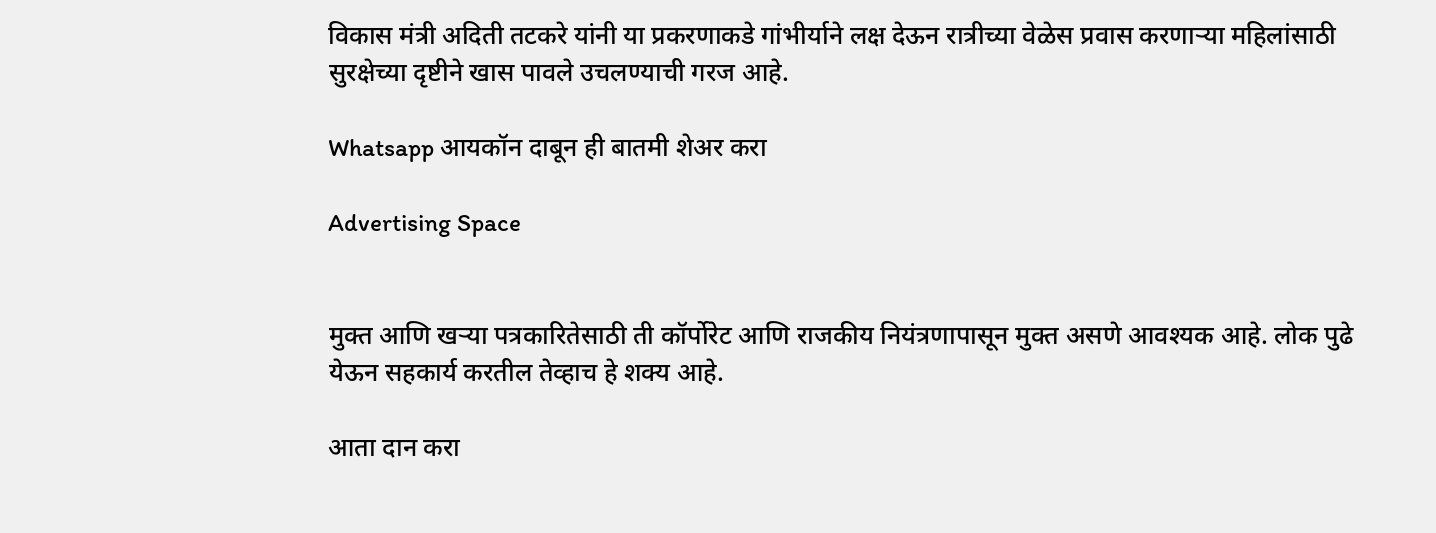विकास मंत्री अदिती तटकरे यांनी या प्रकरणाकडे गांभीर्याने लक्ष देऊन रात्रीच्या वेळेस प्रवास करणाऱ्या महिलांसाठी सुरक्षेच्या दृष्टीने खास पावले उचलण्याची गरज आहे.

Whatsapp आयकॉन दाबून ही बातमी शेअर करा

Advertising Space


मुक्त आणि खऱ्या पत्रकारितेसाठी ती कॉर्पोरेट आणि राजकीय नियंत्रणापासून मुक्त असणे आवश्यक आहे. लोक पुढे येऊन सहकार्य करतील तेव्हाच हे शक्य आहे.

आता दान करा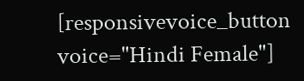[responsivevoice_button voice="Hindi Female"]